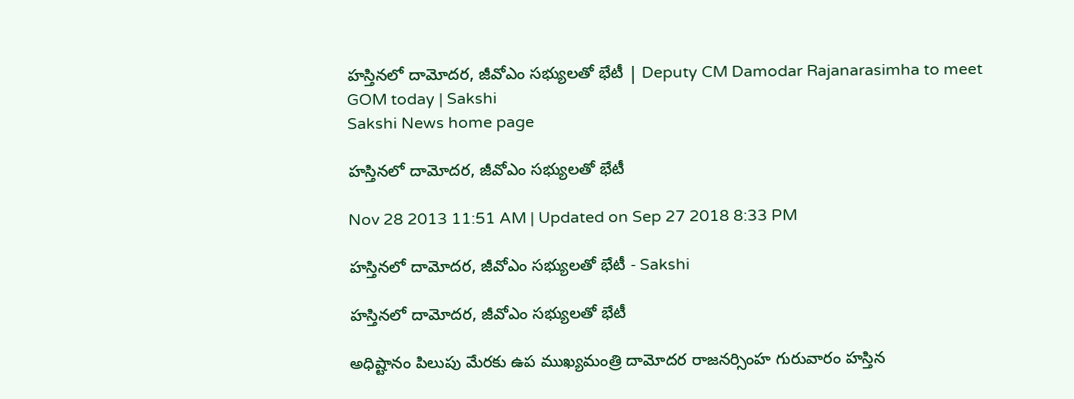హస్తినలో దామోదర, జీవోఎం సభ్యులతో భేటీ | Deputy CM Damodar Rajanarasimha to meet GOM today | Sakshi
Sakshi News home page

హస్తినలో దామోదర, జీవోఎం సభ్యులతో భేటీ

Nov 28 2013 11:51 AM | Updated on Sep 27 2018 8:33 PM

హస్తినలో దామోదర, జీవోఎం సభ్యులతో భేటీ - Sakshi

హస్తినలో దామోదర, జీవోఎం సభ్యులతో భేటీ

అధిష్టానం పిలుపు మేరకు ఉప ముఖ్యమంత్రి దామోదర రాజనర్సింహ గురువారం హస్తిన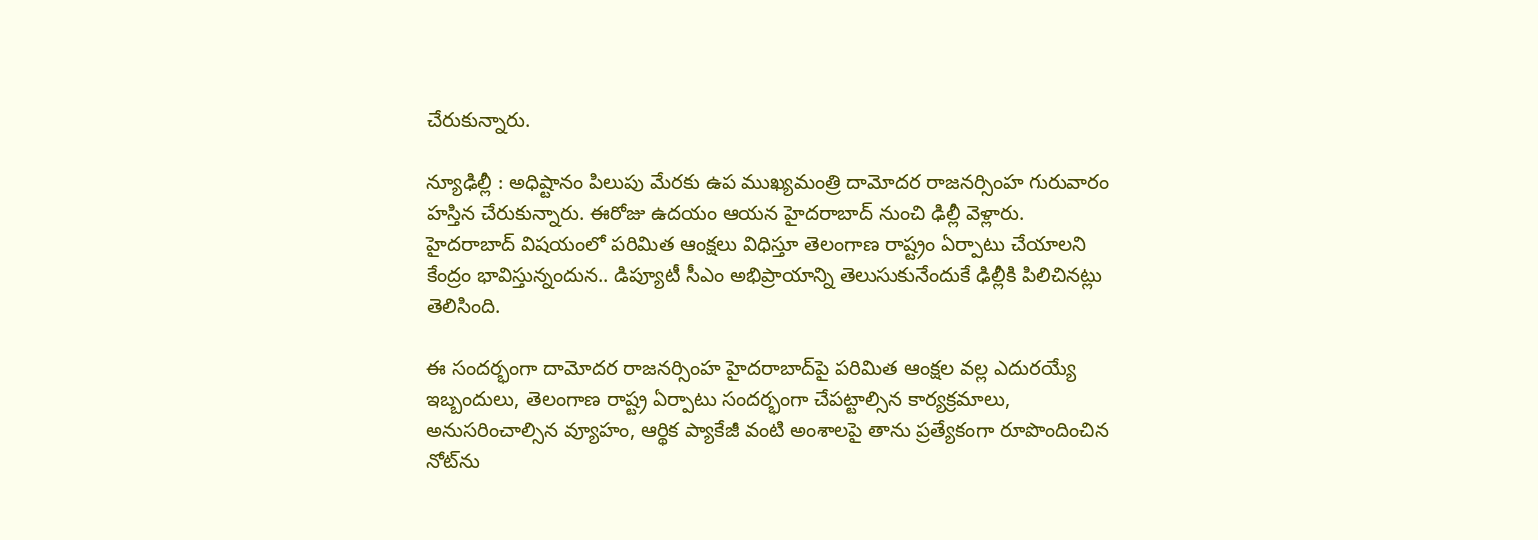చేరుకున్నారు.

న్యూఢిల్లీ : అధిష్టానం పిలుపు మేరకు ఉప ముఖ్యమంత్రి దామోదర రాజనర్సింహ గురువారం హస్తిన చేరుకున్నారు. ఈరోజు ఉదయం ఆయన హైదరాబాద్ నుంచి ఢిల్లీ వెళ్లారు.  హైదరాబాద్ విషయంలో పరిమిత ఆంక్షలు విధిస్తూ తెలంగాణ రాష్ట్రం ఏర్పాటు చేయాలని కేంద్రం భావిస్తున్నందున.. డిప్యూటీ సీఎం అభిప్రాయాన్ని తెలుసుకునేందుకే ఢిల్లీకి పిలిచినట్లు తెలిసింది.

ఈ సందర్భంగా దామోదర రాజనర్సింహ హైదరాబాద్‌పై పరిమిత ఆంక్షల వల్ల ఎదురయ్యే ఇబ్బందులు, తెలంగాణ రాష్ట్ర ఏర్పాటు సందర్భంగా చేపట్టాల్సిన కార్యక్రమాలు, అనుసరించాల్సిన వ్యూహం, ఆర్థిక ప్యాకేజీ వంటి అంశాలపై తాను ప్రత్యేకంగా రూపొందించిన  నోట్‌ను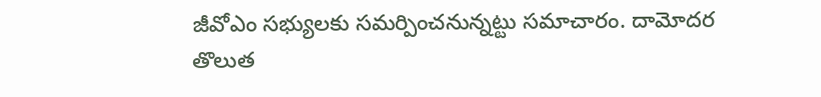జీవోఎం సభ్యులకు సమర్పించనున్నట్టు సమాచారం. దామోదర తొలుత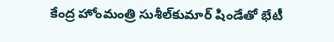కేంద్ర హోంమంత్రి సుశీల్‌కుమార్ షిండేతో భేటీ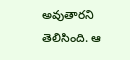అవుతారని తెలిసింది. ఆ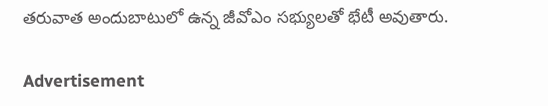తరువాత అందుబాటులో ఉన్న జీవోఎం సభ్యులతో భేటీ అవుతారు.

Advertisement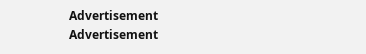Advertisement
Advertisement